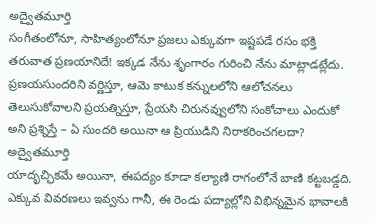అద్వైతమూర్తి
సంగీతంలోనూ, సాహిత్యంలోనూ ప్రజలు ఎక్కువగా ఇష్టపడే రసం భక్తి తరువాత ప్రణయానిదే! ఇక్కడ నేను శృంగారం గురించి నేను మాట్లాడట్లేదు. ప్రణయసుందరిని వర్ణిస్తూ, ఆమె కాటుక కన్నులలోని ఆలోచనలు తెలుసుకోవాలని ప్రయత్నిస్తూ, ప్రేయసి చిరునవ్వులోని సంకోచాలు ఎందుకో అని ప్రశ్నిస్తే – ఏ సుందరి అయినా ఆ ప్రియుడిని నిరాకరించగలదా?
అద్వైతమూర్తి
యాదృచ్ఛికమే అయినా, ఈపద్యం కూడా కల్యాణి రాగంలోనే బాణి కట్టబడ్డది. ఎక్కువ వివరణలు ఇవ్వను గానీ, ఈ రెండు పద్యాల్లోని విభిన్నమైన భావాలకి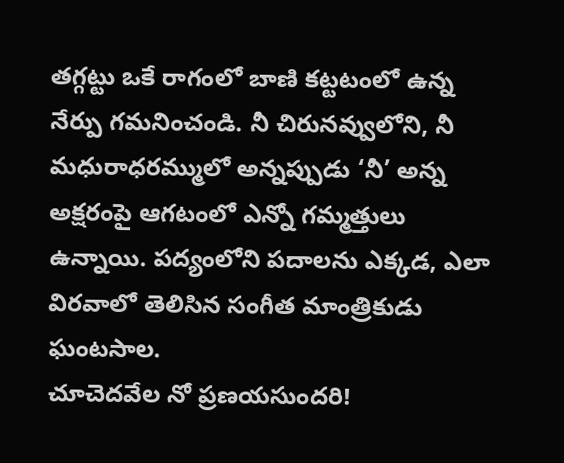తగ్గట్టు ఒకే రాగంలో బాణి కట్టటంలో ఉన్న నేర్పు గమనించండి. నీ చిరునవ్వులోని, నీ మధురాధరమ్ములో అన్నప్పుడు ‘నీ’ అన్న అక్షరంపై ఆగటంలో ఎన్నో గమ్మత్తులు ఉన్నాయి. పద్యంలోని పదాలను ఎక్కడ, ఎలా విరవాలో తెలిసిన సంగీత మాంత్రికుడు ఘంటసాల.
చూచెదవేల నో ప్రణయసుందరి!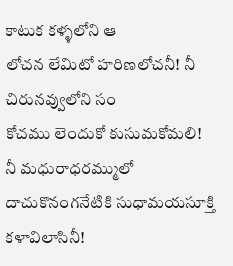కాటుక కళ్ళలోని ఆ
లోచన లేమిటో హరిణలోచనీ! నీ చిరునవ్వులోని సం
కోచము లెందుకో కుసుమకోమలి! నీ మధురాధరమ్ములో
దాచుకొనంగనేటికి సుధామయసూక్తి కళావిలాసినీ!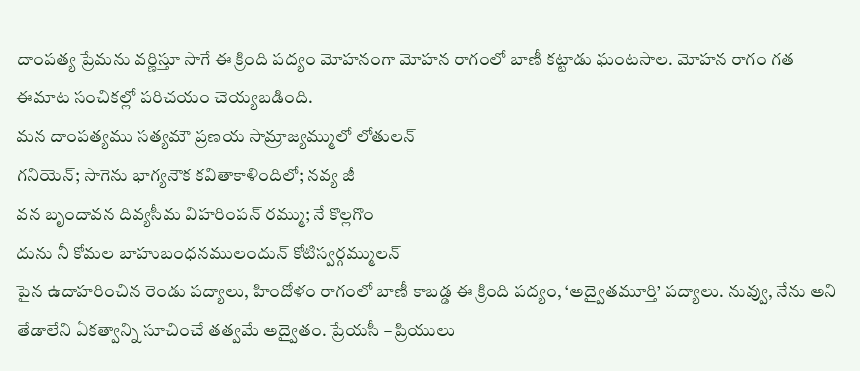దాంపత్య ప్రేమను వర్ణిస్తూ సాగే ఈ క్రింది పద్యం మోహనంగా మోహన రాగంలో బాణీ కట్టాడు ఘంటసాల. మోహన రాగం గత ఈమాట సంచికల్లో పరిచయం చెయ్యబడింది.
మన దాంపత్యము సత్యమౌ ప్రణయ సామ్రాజ్యమ్ములో లోతులన్
గనియెన్; సాగెను భాగ్యనౌక కవితాకాళిందిలో; నవ్య జీ
వన బృందావన దివ్యసీమ విహరింపన్ రమ్ము; నే కొల్లగొం
దును నీ కోమల బాహుబంధనములందున్ కోటిస్వర్గమ్ములన్
పైన ఉదాహరించిన రెండు పద్యాలు, హిందోళం రాగంలో బాణీ కాబడ్డ ఈ క్రింది పద్యం, ‘అద్వైతమూర్తి’ పద్యాలు. నువ్వు, నేను అని తేడాలేని ఏకత్వాన్ని సూచించే తత్వమే అద్వైతం. ప్రేయసీ – ప్రియులు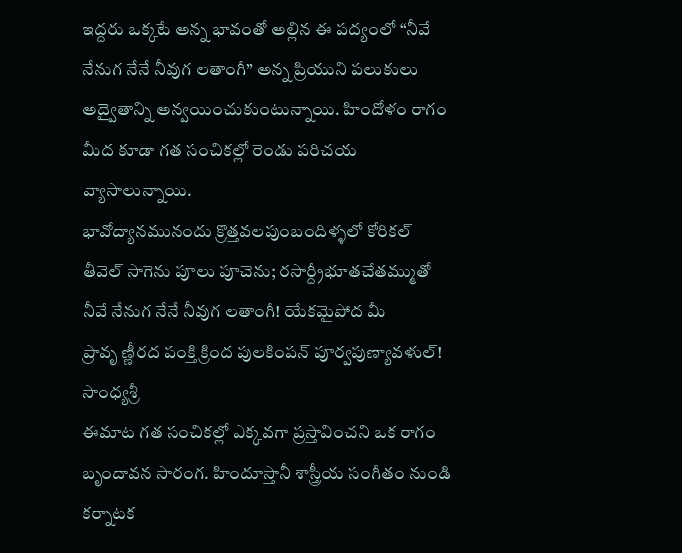ఇద్దరు ఒక్కటే అన్న భావంతో అల్లిన ఈ పద్యంలో “నీవే నేనుగ నేనే నీవుగ లతాంగీ” అన్న ప్రియుని పలుకులు అద్వైతాన్ని అన్వయించుకుంటున్నాయి. హిందోళం రాగం మీద కూడా గత సంచికల్లో రెండు పరిచయ వ్యాసాలున్నాయి.
భావోద్యానమునందు క్రొత్తవలపుంబందిళ్ళలో కోరికల్
తీవెల్ సాగెను పూలు పూచెను; రసార్ద్రీభూతచేతమ్ముతో
నీవే నేనుగ నేనే నీవుగ లతాంగీ! యేకమైపోద మీ
ప్రావృ ణ్ణీరద పంక్తి క్రింద పులకింపన్ పూర్వపుణ్యావళుల్!
సాంధ్యశ్రీ
ఈమాట గత సంచికల్లో ఎక్కవగా ప్రస్తావించని ఒక రాగం బృందావన సారంగ. హిందూస్తానీ శాస్త్రీయ సంగీతం నుండి కర్నాటక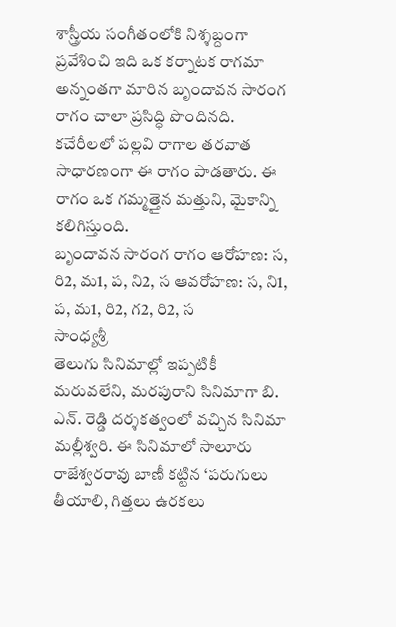శాస్త్రీయ సంగీతంలోకి నిశ్శబ్దంగా ప్రవేశించి ఇది ఒక కర్నాటక రాగమా అన్నంతగా మారిన బృందావన సారంగ రాగం చాలా ప్రసిద్ధి పొందినది. కచేరీలలో పల్లవి రాగాల తరవాత సాధారణంగా ఈ రాగం పాడతారు. ఈ రాగం ఒక గమ్మత్తైన మత్తుని, మైకాన్ని కలిగిస్తుంది.
బృందావన సారంగ రాగం ఆరోహణ: స, రి2, మ1, ప, ని2, స ఆవరోహణ: స, ని1, ప, మ1, రి2, గ2, రి2, స
సాంధ్యశ్రీ
తెలుగు సినిమాల్లో ఇప్పటికీ మరువలేని, మరపురాని సినిమాగా బి. ఎన్. రెడ్డి దర్శకత్వంలో వచ్చిన సినిమా మల్లీశ్వరి. ఈ సినిమాలో సాలూరు రాజేశ్వరరావు బాణీ కట్టిన ‘పరుగులు తీయాలి, గిత్తలు ఉరకలు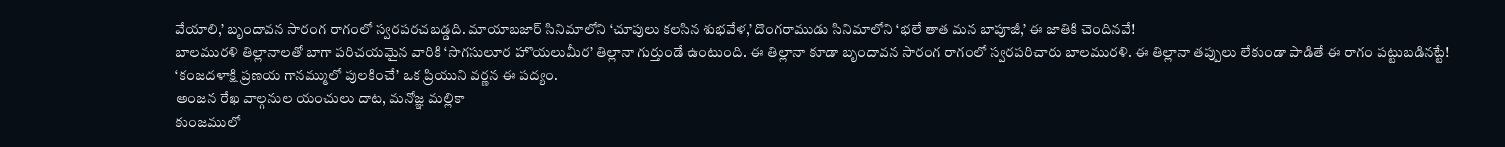వేయాలి,’ బృందావన సారంగ రాగంలో స్వరపరచబడ్డది. మాయాబజార్ సినిమాలోని ‘చూపులు కలసిన శుభవేళ,’ దొంగరాముడు సినిమాలోని ‘భలే తాత మన బాపూజీ,’ ఈ జాతికి చెందినవే!
బాలమురళి తిల్లానాలతో బాగా పరిచయమైన వారికి ‘సొగసులూర హొయలుమీర’ తిల్లానా గుర్తుండే ఉంటుంది. ఈ తిల్లానా కూడా బృందావన సారంగ రాగంలో స్వరపరిచారు బాలమురళి. ఈ తిల్లానా తప్పులు లేకుండా పాడితే ఈ రాగం పట్టుబడినట్టే!
‘కంజదళాక్షి ప్రణయ గానమ్ములో పులకించే’ ఒక ప్రియుని వర్ణన ఈ పద్యం.
అంజన రేఖ వాల్గనుల యంచులు దాట, మనోజ్ఞ మల్లికా
కుంజములో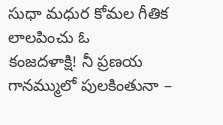సుధా మధుర కోమల గీతిక లాలపించు ఓ
కంజదళాక్షి! నీ ప్రణయ గానమ్ములో పులకింతునా –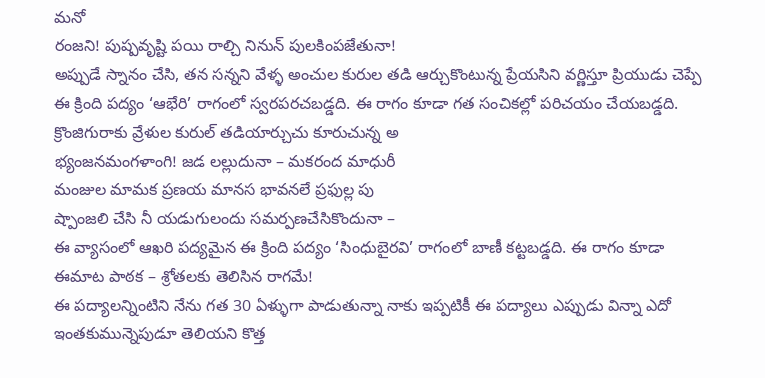మనో
రంజని! పుష్పవృష్టి పయి రాల్చి నినున్ పులకింపజేతునా!
అప్పుడే స్నానం చేసి, తన సన్నని వేళ్ళ అంచుల కురుల తడి ఆర్చుకొంటున్న ప్రేయసిని వర్ణిస్తూ ప్రియుడు చెప్పే ఈ క్రింది పద్యం ‘ఆభేరి’ రాగంలో స్వరపరచబడ్డది. ఈ రాగం కూడా గత సంచికల్లో పరిచయం చేయబడ్డది.
క్రొంజిగురాకు వ్రేళుల కురుల్ తడియార్చుచు కూరుచున్న అ
భ్యంజనమంగళాంగి! జడ లల్లుదునా – మకరంద మాధురీ
మంజుల మామక ప్రణయ మానస భావనలే ప్రఫుల్ల పు
ష్పాంజలి చేసి నీ యడుగులందు సమర్పణచేసికొందునా –
ఈ వ్యాసంలో ఆఖరి పద్యమైన ఈ క్రింది పద్యం ‘సింధుబైరవి’ రాగంలో బాణీ కట్టబడ్డది. ఈ రాగం కూడా ఈమాట పాఠక – శ్రోతలకు తెలిసిన రాగమే!
ఈ పద్యాలన్నింటిని నేను గత 30 ఏళ్ళుగా పాడుతున్నా నాకు ఇప్పటికీ ఈ పద్యాలు ఎప్పుడు విన్నా ఎదో ఇంతకుమున్నెపుడూ తెలియని కొత్త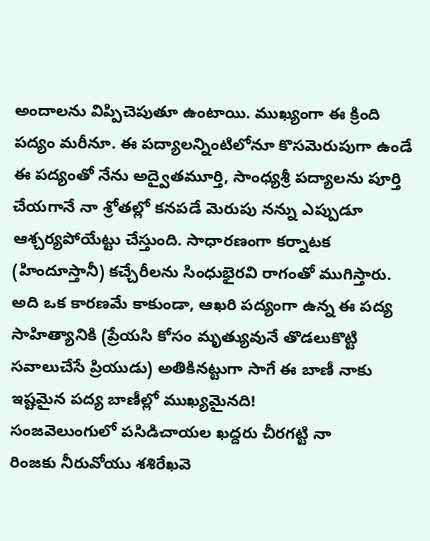అందాలను విప్పిచెపుతూ ఉంటాయి. ముఖ్యంగా ఈ క్రింది పద్యం మరీనూ. ఈ పద్యాలన్నింటిలోనూ కొసమెరుపుగా ఉండే ఈ పద్యంతో నేను అద్వైతమూర్తి, సాంధ్యశ్రీ పద్యాలను పూర్తి చేయగానే నా శ్రోతల్లో కనపడే మెరుపు నన్ను ఎప్పుడూ ఆశ్చర్యపోయేట్టు చేస్తుంది. సాధారణంగా కర్నాటక (హిందూస్తానీ) కచ్చేరీలను సింధుభైరవి రాగంతో ముగిస్తారు. అది ఒక కారణమే కాకుండా, ఆఖరి పద్యంగా ఉన్న ఈ పద్య సాహిత్యానికి (ప్రేయసి కోసం మృత్యువునే తొడలుకొట్టి సవాలుచేసే ప్రియుడు) అతికినట్టుగా సాగే ఈ బాణీ నాకు ఇష్టమైన పద్య బాణీల్లో ముఖ్యమైనది!
సంజవెలుంగులో పసిడిచాయల ఖద్దరు చీరగట్టి నా
రింజకు నీరువోయు శశిరేఖవె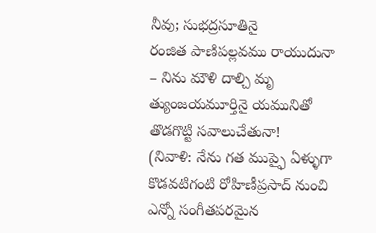నీవు; సుభద్రసూతినై
రంజిత పాణిపల్లవము రాయుదునా – నిను మౌళి దాల్చి మృ
త్యుంజయమూర్తినై యమునితో తొడగొట్టి సవాలుచేతునా!
(నివాళి: నేను గత ముప్ఫై ఏళ్ళుగా కొడవటిగంటి రోహిణీప్రసాద్ నుంచి ఎన్నో సంగీతపరమైన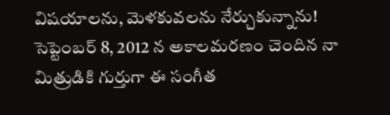విషయాలను, మెళకువలను నేర్చుకున్నాను! సెప్టెంబర్ 8, 2012 న అకాలమరణం చెందిన నా మిత్రుడికి గుర్తుగా ఈ సంగీత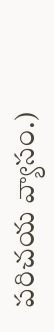పరిచయ వ్యాసం.)